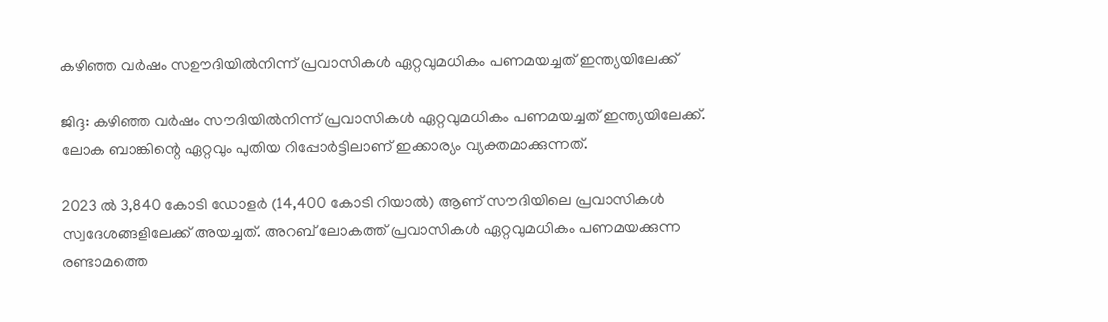കഴിഞ്ഞ വര്‍ഷം സഊദിയില്‍നിന്ന് പ്രവാസികള്‍ ഏറ്റവുമധികം പണമയച്ചത് ഇന്ത്യയിലേക്ക്

ജിദ്ദ: കഴിഞ്ഞ വര്‍ഷം സൗദിയില്‍നിന്ന് പ്രവാസികള്‍ ഏറ്റവുമധികം പണമയച്ചത് ഇന്ത്യയിലേക്ക്. ലോക ബാങ്കിന്റെ ഏറ്റവും പുതിയ റിപ്പോർട്ടിലാണ് ഇക്കാര്യം വ്യക്തമാക്കുന്നത്.

2023 ല്‍ 3,840 കോടി ഡോളര്‍ (14,400 കോടി റിയാല്‍) ആണ് സൗദിയിലെ പ്രവാസികള്‍ സ്വദേശങ്ങളിലേക്ക് അയച്ചത്. അറബ് ലോകത്ത് പ്രവാസികള്‍ ഏറ്റവുമധികം പണമയക്കുന്ന രണ്ടാമത്തെ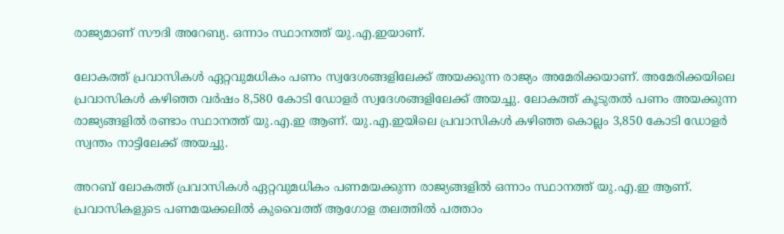രാജ്യമാണ് സൗദി അറേബ്യ. ഒന്നാം സ്ഥാനത്ത് യു.എ.ഇയാണ്.

ലോകത്ത് പ്രവാസികള്‍ ഏറ്റവുമധികം പണം സ്വദേശങ്ങളിലേക്ക് അയക്കുന്ന രാജ്യം അമേരിക്കയാണ്. അമേരിക്കയിലെ പ്രവാസികള്‍ കഴിഞ്ഞ വര്‍ഷം 8,580 കോടി ഡോളര്‍ സ്വദേശങ്ങളിലേക്ക് അയച്ചു. ലോകത്ത് കൂടുതൽ പണം അയക്കുന്ന രാജ്യങ്ങളിൽ രണ്ടാം സ്ഥാനത്ത് യു.എ.ഇ ആണ്. യു.എ.ഇയിലെ പ്രവാസികള്‍ കഴിഞ്ഞ കൊല്ലം 3,850 കോടി ഡോളര്‍ സ്വന്തം നാട്ടിലേക്ക് അയച്ചു.

അറബ് ലോകത്ത് പ്രവാസികള്‍ ഏറ്റവുമധികം പണമയക്കുന്ന രാജ്യങ്ങളില്‍ ഒന്നാം സ്ഥാനത്ത് യു.എ.ഇ ആണ്. പ്രവാസികളുടെ പണമയക്കലില്‍ കുവൈത്ത് ആഗോള തലത്തില്‍ പത്താം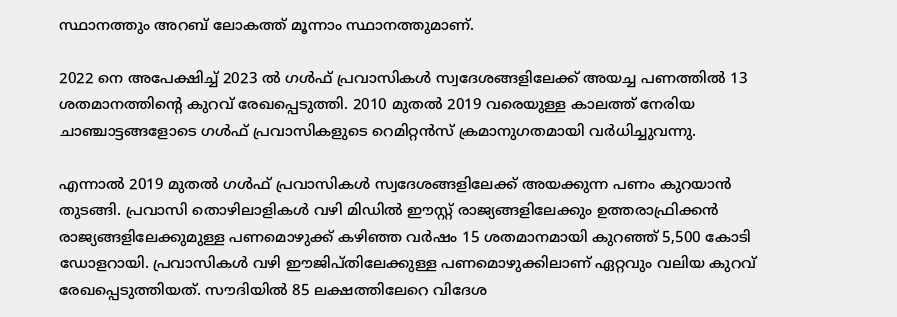സ്ഥാനത്തും അറബ് ലോകത്ത് മൂന്നാം സ്ഥാനത്തുമാണ്.

2022 നെ അപേക്ഷിച്ച് 2023 ല്‍ ഗള്‍ഫ് പ്രവാസികള്‍ സ്വദേശങ്ങളിലേക്ക് അയച്ച പണത്തിൽ 13 ശതമാനത്തിന്റെ കുറവ് രേഖപ്പെടുത്തി. 2010 മുതല്‍ 2019 വരെയുള്ള കാലത്ത് നേരിയ ചാഞ്ചാട്ടങ്ങളോടെ ഗള്‍ഫ് പ്രവാസികളുടെ റെമിറ്റന്‍സ് ക്രമാനുഗതമായി വര്‍ധിച്ചുവന്നു.

എന്നാല്‍ 2019 മുതല്‍ ഗള്‍ഫ് പ്രവാസികള്‍ സ്വദേശങ്ങളിലേക്ക് അയക്കുന്ന പണം കുറയാന്‍ തുടങ്ങി. പ്രവാസി തൊഴിലാളികള്‍ വഴി മിഡില്‍ ഈസ്റ്റ് രാജ്യങ്ങളിലേക്കും ഉത്തരാഫ്രിക്കന്‍ രാജ്യങ്ങളിലേക്കുമുള്ള പണമൊഴുക്ക് കഴിഞ്ഞ വര്‍ഷം 15 ശതമാനമായി കുറഞ്ഞ് 5,500 കോടി ഡോളറായി. പ്രവാസികള്‍ വഴി ഈജിപ്തിലേക്കുള്ള പണമൊഴുക്കിലാണ് ഏറ്റവും വലിയ കുറവ് രേഖപ്പെടുത്തിയത്. സൗദിയില്‍ 85 ലക്ഷത്തിലേറെ വിദേശ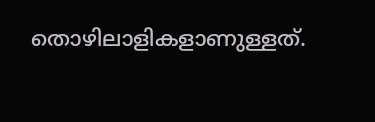തൊഴിലാളികളാണുള്ളത്.